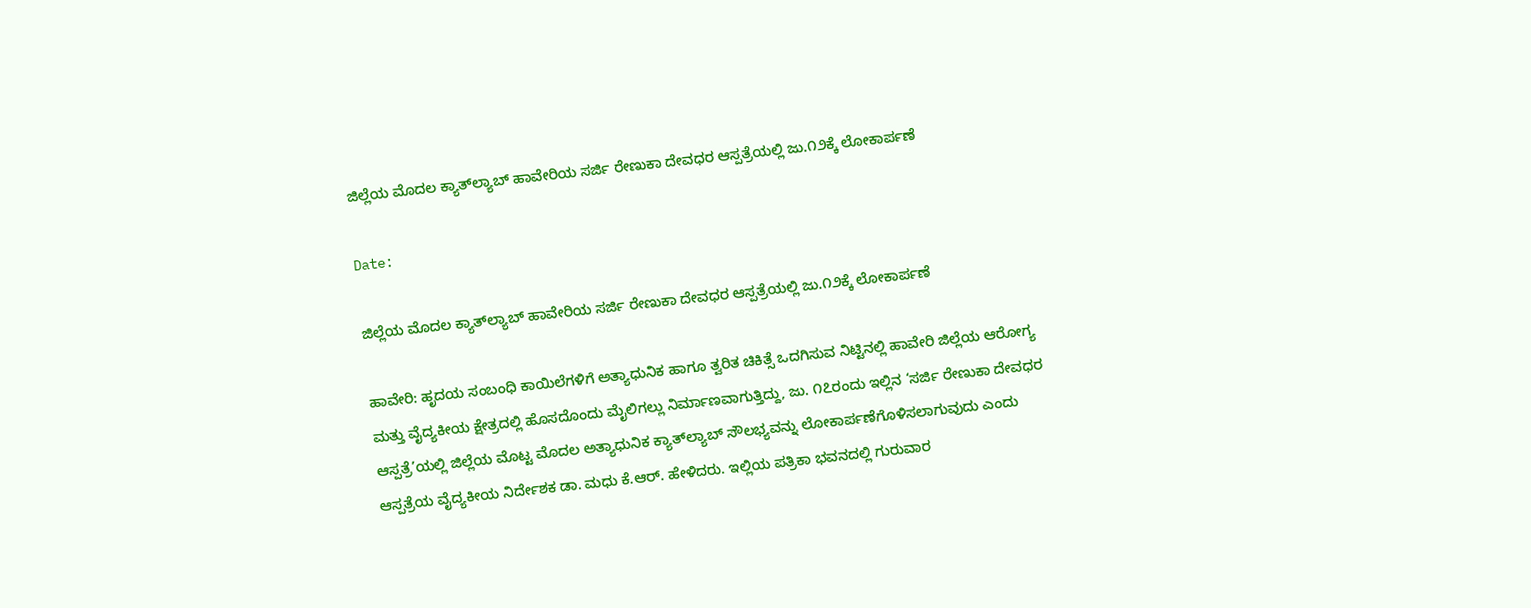ಜಿಲ್ಲೆಯ ಮೊದಲ ಕ್ಯಾತ್‌ಲ್ಯಾಬ್ ಹಾವೇರಿಯ ಸರ್ಜಿ ರೇಣುಕಾ ದೇವಧರ ಆಸ್ಪತ್ರೆಯಲ್ಲಿ ಜು.೧೨ಕ್ಕೆ ಲೋಕಾರ್ಪಣೆ

Date:

ಜಿಲ್ಲೆಯ ಮೊದಲ ಕ್ಯಾತ್‌ಲ್ಯಾಬ್ ಹಾವೇರಿಯ ಸರ್ಜಿ ರೇಣುಕಾ ದೇವಧರ ಆಸ್ಪತ್ರೆಯಲ್ಲಿ ಜು.೧೨ಕ್ಕೆ ಲೋಕಾರ್ಪಣೆ

ಹಾವೇರಿ: ಹೃದಯ ಸಂಬಂಧಿ ಕಾಯಿಲೆಗಳಿಗೆ ಅತ್ಯಾಧುನಿಕ ಹಾಗೂ ತ್ವರಿತ ಚಿಕಿತ್ಸೆ ಒದಗಿಸುವ ನಿಟ್ಟಿನಲ್ಲಿ ಹಾವೇರಿ ಜಿಲ್ಲೆಯ ಆರೋಗ್ಯ ಮತ್ತು ವೈದ್ಯಕೀಯ ಕ್ಷೇತ್ರದಲ್ಲಿ ಹೊಸದೊಂದು ಮೈಲಿಗಲ್ಲು ನಿರ್ಮಾಣವಾಗುತ್ತಿದ್ದು, ಜು. ೧೭ರಂದು ಇಲ್ಲಿನ ‘ಸರ್ಜಿ ರೇಣುಕಾ ದೇವಧರ ಆಸ್ಪತ್ರೆ’ಯಲ್ಲಿ ಜಿಲ್ಲೆಯ ಮೊಟ್ಟ ಮೊದಲ ಅತ್ಯಾಧುನಿಕ ಕ್ಯಾತ್‌ಲ್ಯಾಬ್ ಸೌಲಭ್ಯವನ್ನು ಲೋಕಾರ್ಪಣೆಗೊಳಿಸಲಾಗುವುದು ಎಂದು ಆಸ್ಪತ್ರೆಯ ವೈದ್ಯಕೀಯ ನಿರ್ದೇಶಕ ಡಾ. ಮಧು ಕೆ.ಆರ್. ಹೇಳಿದರು. ಇಲ್ಲಿಯ ಪತ್ರಿಕಾ ಭವನದಲ್ಲಿ ಗುರುವಾರ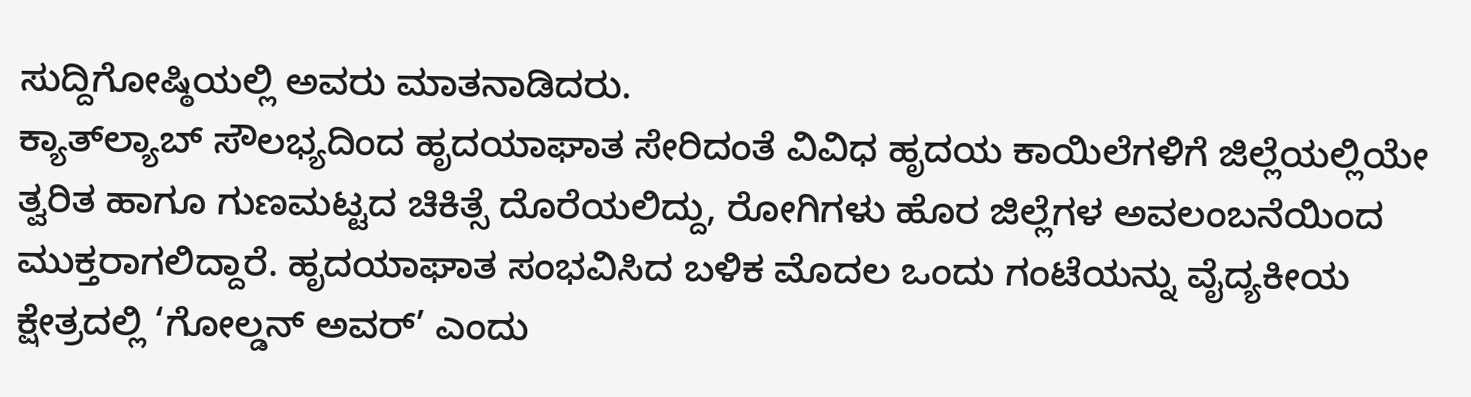ಸುದ್ದಿಗೋಷ್ಠಿಯಲ್ಲಿ ಅವರು ಮಾತನಾಡಿದರು.
ಕ್ಯಾತ್‌ಲ್ಯಾಬ್ ಸೌಲಭ್ಯದಿಂದ ಹೃದಯಾಘಾತ ಸೇರಿದಂತೆ ವಿವಿಧ ಹೃದಯ ಕಾಯಿಲೆಗಳಿಗೆ ಜಿಲ್ಲೆಯಲ್ಲಿಯೇ ತ್ವರಿತ ಹಾಗೂ ಗುಣಮಟ್ಟದ ಚಿಕಿತ್ಸೆ ದೊರೆಯಲಿದ್ದು, ರೋಗಿಗಳು ಹೊರ ಜಿಲ್ಲೆಗಳ ಅವಲಂಬನೆಯಿಂದ ಮುಕ್ತರಾಗಲಿದ್ದಾರೆ. ಹೃದಯಾಘಾತ ಸಂಭವಿಸಿದ ಬಳಿಕ ಮೊದಲ ಒಂದು ಗಂಟೆಯನ್ನು ವೈದ್ಯಕೀಯ ಕ್ಷೇತ್ರದಲ್ಲಿ ‘ಗೋಲ್ಡನ್ ಅವರ್’ ಎಂದು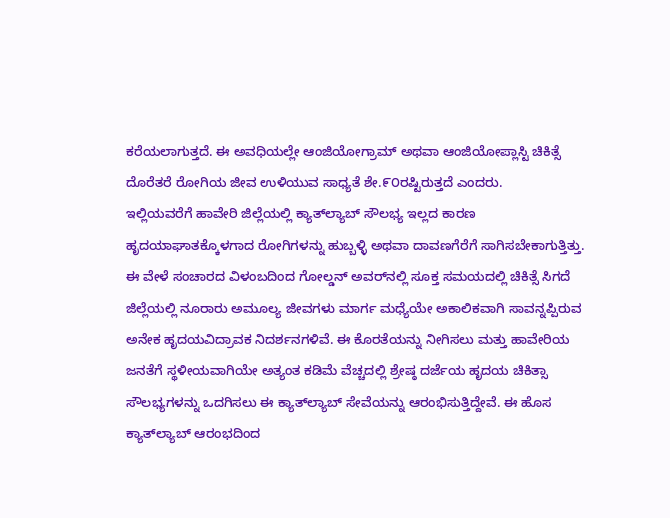ಕರೆಯಲಾಗುತ್ತದೆ. ಈ ಅವಧಿಯಲ್ಲೇ ಆಂಜಿಯೋಗ್ರಾಮ್ ಅಥವಾ ಆಂಜಿಯೋಪ್ಲಾಸ್ಟಿ ಚಿಕಿತ್ಸೆ ದೊರೆತರೆ ರೋಗಿಯ ಜೀವ ಉಳಿಯುವ ಸಾಧ್ಯತೆ ಶೇ.೯೦ರಷ್ಟಿರುತ್ತದೆ ಎಂದರು.
ಇಲ್ಲಿಯವರೆಗೆ ಹಾವೇರಿ ಜಿಲ್ಲೆಯಲ್ಲಿ ಕ್ಯಾತ್‌ಲ್ಯಾಬ್ ಸೌಲಭ್ಯ ಇಲ್ಲದ ಕಾರಣ ಹೃದಯಾಘಾತಕ್ಕೊಳಗಾದ ರೋಗಿಗಳನ್ನು ಹುಬ್ಬಳ್ಳಿ ಅಥವಾ ದಾವಣಗೆರೆಗೆ ಸಾಗಿಸಬೇಕಾಗುತ್ತಿತ್ತು. ಈ ವೇಳೆ ಸಂಚಾರದ ವಿಳಂಬದಿಂದ ಗೋಲ್ಡನ್ ಅವರ್‌ನಲ್ಲಿ ಸೂಕ್ತ ಸಮಯದಲ್ಲಿ ಚಿಕಿತ್ಸೆ ಸಿಗದೆ ಜಿಲ್ಲೆಯಲ್ಲಿ ನೂರಾರು ಅಮೂಲ್ಯ ಜೀವಗಳು ಮಾರ್ಗ ಮಧ್ಯೆಯೇ ಅಕಾಲಿಕವಾಗಿ ಸಾವನ್ನಪ್ಪಿರುವ ಅನೇಕ ಹೃದಯವಿದ್ರಾವಕ ನಿದರ್ಶನಗಳಿವೆ. ಈ ಕೊರತೆಯನ್ನು ನೀಗಿಸಲು ಮತ್ತು ಹಾವೇರಿಯ ಜನತೆಗೆ ಸ್ಥಳೀಯವಾಗಿಯೇ ಅತ್ಯಂತ ಕಡಿಮೆ ವೆಚ್ಚದಲ್ಲಿ ಶ್ರೇಷ್ಠ ದರ್ಜೆಯ ಹೃದಯ ಚಿಕಿತ್ಸಾ ಸೌಲಭ್ಯಗಳನ್ನು ಒದಗಿಸಲು ಈ ಕ್ಯಾತ್‌ಲ್ಯಾಬ್ ಸೇವೆಯನ್ನು ಆರಂಭಿಸುತ್ತಿದ್ದೇವೆ. ಈ ಹೊಸ ಕ್ಯಾತ್‌ಲ್ಯಾಬ್ ಆರಂಭದಿಂದ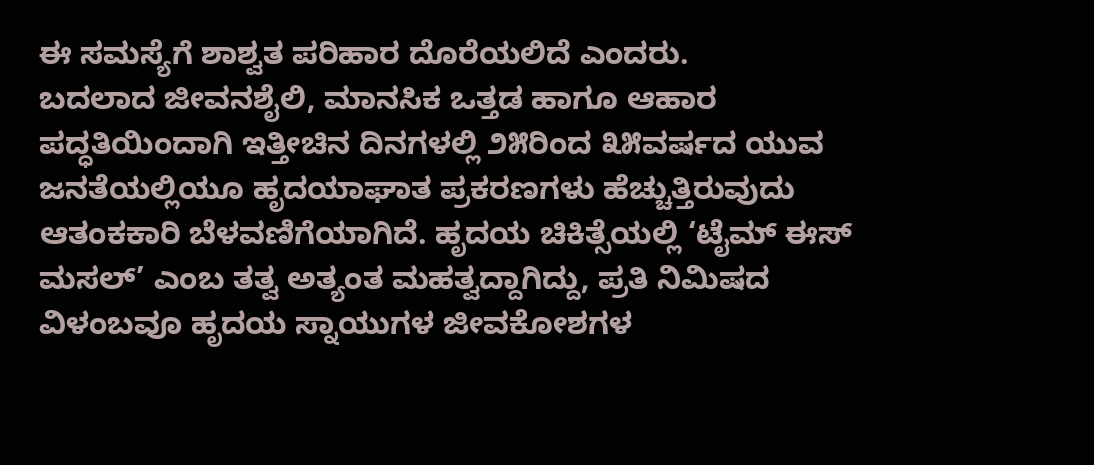ಈ ಸಮಸ್ಯೆಗೆ ಶಾಶ್ವತ ಪರಿಹಾರ ದೊರೆಯಲಿದೆ ಎಂದರು.
ಬದಲಾದ ಜೀವನಶೈಲಿ, ಮಾನಸಿಕ ಒತ್ತಡ ಹಾಗೂ ಆಹಾರ ಪದ್ಧತಿಯಿಂದಾಗಿ ಇತ್ತೀಚಿನ ದಿನಗಳಲ್ಲಿ ೨೫ರಿಂದ ೩೫ವರ್ಷದ ಯುವ ಜನತೆಯಲ್ಲಿಯೂ ಹೃದಯಾಘಾತ ಪ್ರಕರಣಗಳು ಹೆಚ್ಚುತ್ತಿರುವುದು ಆತಂಕಕಾರಿ ಬೆಳವಣಿಗೆಯಾಗಿದೆ. ಹೃದಯ ಚಿಕಿತ್ಸೆಯಲ್ಲಿ ‘ಟೈಮ್ ಈಸ್ ಮಸಲ್’ ಎಂಬ ತತ್ವ ಅತ್ಯಂತ ಮಹತ್ವದ್ದಾಗಿದ್ದು, ಪ್ರತಿ ನಿಮಿಷದ ವಿಳಂಬವೂ ಹೃದಯ ಸ್ನಾಯುಗಳ ಜೀವಕೋಶಗಳ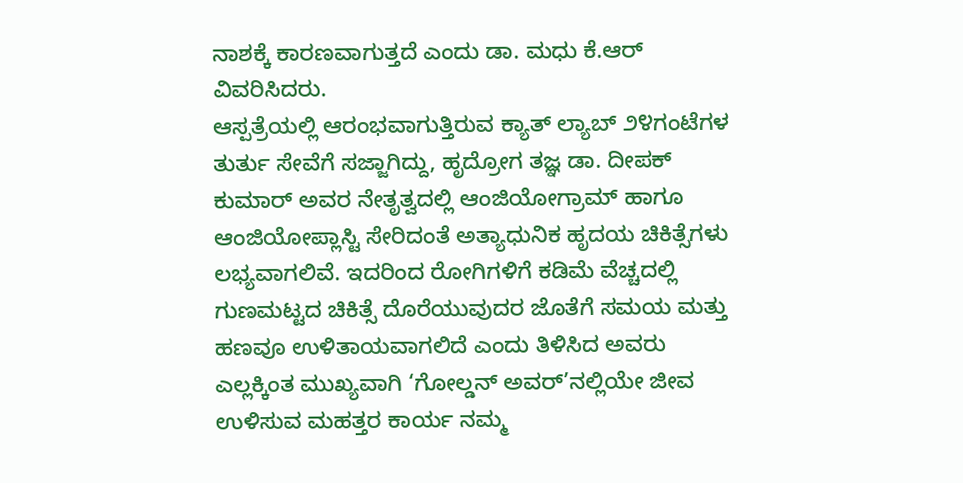ನಾಶಕ್ಕೆ ಕಾರಣವಾಗುತ್ತದೆ ಎಂದು ಡಾ. ಮಧು ಕೆ.ಆರ್  ವಿವರಿಸಿದರು.
ಆಸ್ಪತ್ರೆಯಲ್ಲಿ ಆರಂಭವಾಗುತ್ತಿರುವ ಕ್ಯಾತ್ ಲ್ಯಾಬ್ ೨೪ಗಂಟೆಗಳ ತುರ್ತು ಸೇವೆಗೆ ಸಜ್ಜಾಗಿದ್ದು, ಹೃದ್ರೋಗ ತಜ್ಞ ಡಾ. ದೀಪಕ್ ಕುಮಾರ್ ಅವರ ನೇತೃತ್ವದಲ್ಲಿ ಆಂಜಿಯೋಗ್ರಾಮ್ ಹಾಗೂ ಆಂಜಿಯೋಪ್ಲಾಸ್ಟಿ ಸೇರಿದಂತೆ ಅತ್ಯಾಧುನಿಕ ಹೃದಯ ಚಿಕಿತ್ಸೆಗಳು ಲಭ್ಯವಾಗಲಿವೆ. ಇದರಿಂದ ರೋಗಿಗಳಿಗೆ ಕಡಿಮೆ ವೆಚ್ಚದಲ್ಲಿ ಗುಣಮಟ್ಟದ ಚಿಕಿತ್ಸೆ ದೊರೆಯುವುದರ ಜೊತೆಗೆ ಸಮಯ ಮತ್ತು ಹಣವೂ ಉಳಿತಾಯವಾಗಲಿದೆ ಎಂದು ತಿಳಿಸಿದ ಅವರು ಎಲ್ಲಕ್ಕಿಂತ ಮುಖ್ಯವಾಗಿ ‘ಗೋಲ್ಡನ್ ಅವರ್’ನಲ್ಲಿಯೇ ಜೀವ ಉಳಿಸುವ ಮಹತ್ತರ ಕಾರ್ಯ ನಮ್ಮ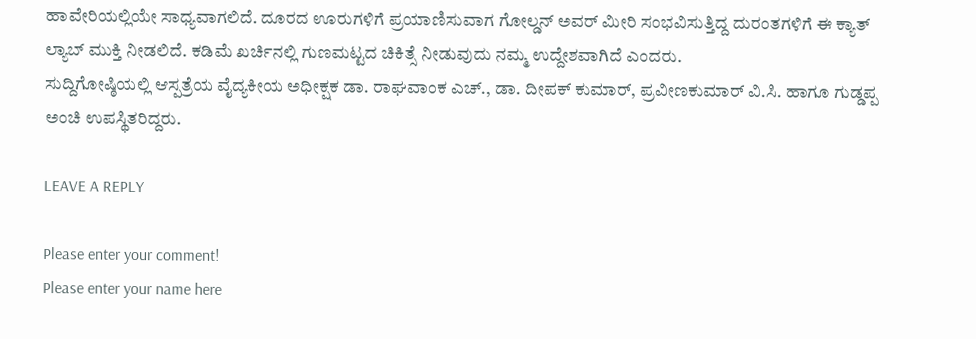ಹಾವೇರಿಯಲ್ಲಿಯೇ ಸಾಧ್ಯವಾಗಲಿದೆ. ದೂರದ ಊರುಗಳಿಗೆ ಪ್ರಯಾಣಿಸುವಾಗ ಗೋಲ್ಡನ್ ಅವರ್ ಮೀರಿ ಸಂಭವಿಸುತ್ತಿದ್ದ ದುರಂತಗಳಿಗೆ ಈ ಕ್ಯಾತ್ ಲ್ಯಾಬ್ ಮುಕ್ತಿ ನೀಡಲಿದೆ. ಕಡಿಮೆ ಖರ್ಚಿನಲ್ಲಿ ಗುಣಮಟ್ಟದ ಚಿಕಿತ್ಸೆ ನೀಡುವುದು ನಮ್ಮ ಉದ್ದೇಶವಾಗಿದೆ ಎಂದರು.
ಸುದ್ದಿಗೋಷ್ಠಿಯಲ್ಲಿ ಆಸ್ಪತ್ರೆಯ ವೈದ್ಯಕೀಯ ಅಧೀಕ್ಷಕ ಡಾ. ರಾಘವಾಂಕ ಎಚ್., ಡಾ. ದೀಪಕ್ ಕುಮಾರ್, ಪ್ರವೀಣಕುಮಾರ್ ವಿ.ಸಿ. ಹಾಗೂ ಗುಡ್ಡಪ್ಪ ಅಂಚಿ ಉಪಸ್ಥಿತರಿದ್ದರು.

LEAVE A REPLY

Please enter your comment!
Please enter your name here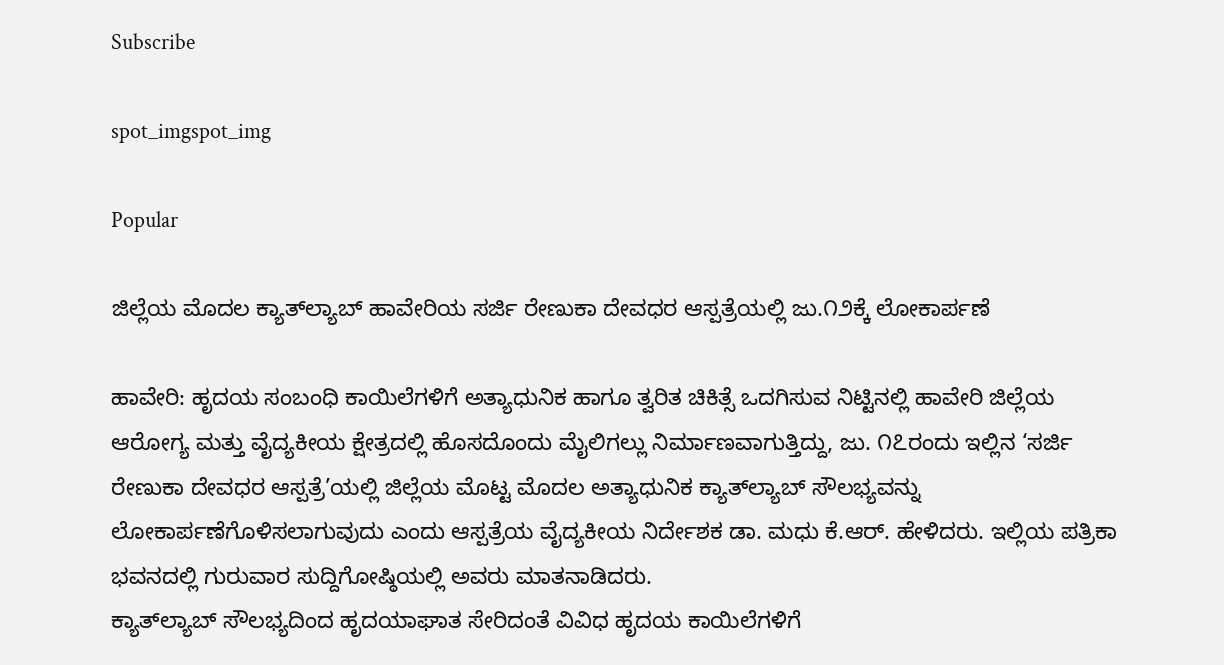Subscribe

spot_imgspot_img

Popular

ಜಿಲ್ಲೆಯ ಮೊದಲ ಕ್ಯಾತ್‌ಲ್ಯಾಬ್ ಹಾವೇರಿಯ ಸರ್ಜಿ ರೇಣುಕಾ ದೇವಧರ ಆಸ್ಪತ್ರೆಯಲ್ಲಿ ಜು.೧೨ಕ್ಕೆ ಲೋಕಾರ್ಪಣೆ

ಹಾವೇರಿ: ಹೃದಯ ಸಂಬಂಧಿ ಕಾಯಿಲೆಗಳಿಗೆ ಅತ್ಯಾಧುನಿಕ ಹಾಗೂ ತ್ವರಿತ ಚಿಕಿತ್ಸೆ ಒದಗಿಸುವ ನಿಟ್ಟಿನಲ್ಲಿ ಹಾವೇರಿ ಜಿಲ್ಲೆಯ ಆರೋಗ್ಯ ಮತ್ತು ವೈದ್ಯಕೀಯ ಕ್ಷೇತ್ರದಲ್ಲಿ ಹೊಸದೊಂದು ಮೈಲಿಗಲ್ಲು ನಿರ್ಮಾಣವಾಗುತ್ತಿದ್ದು, ಜು. ೧೭ರಂದು ಇಲ್ಲಿನ ‘ಸರ್ಜಿ ರೇಣುಕಾ ದೇವಧರ ಆಸ್ಪತ್ರೆ’ಯಲ್ಲಿ ಜಿಲ್ಲೆಯ ಮೊಟ್ಟ ಮೊದಲ ಅತ್ಯಾಧುನಿಕ ಕ್ಯಾತ್‌ಲ್ಯಾಬ್ ಸೌಲಭ್ಯವನ್ನು ಲೋಕಾರ್ಪಣೆಗೊಳಿಸಲಾಗುವುದು ಎಂದು ಆಸ್ಪತ್ರೆಯ ವೈದ್ಯಕೀಯ ನಿರ್ದೇಶಕ ಡಾ. ಮಧು ಕೆ.ಆರ್. ಹೇಳಿದರು. ಇಲ್ಲಿಯ ಪತ್ರಿಕಾ ಭವನದಲ್ಲಿ ಗುರುವಾರ ಸುದ್ದಿಗೋಷ್ಠಿಯಲ್ಲಿ ಅವರು ಮಾತನಾಡಿದರು.
ಕ್ಯಾತ್‌ಲ್ಯಾಬ್ ಸೌಲಭ್ಯದಿಂದ ಹೃದಯಾಘಾತ ಸೇರಿದಂತೆ ವಿವಿಧ ಹೃದಯ ಕಾಯಿಲೆಗಳಿಗೆ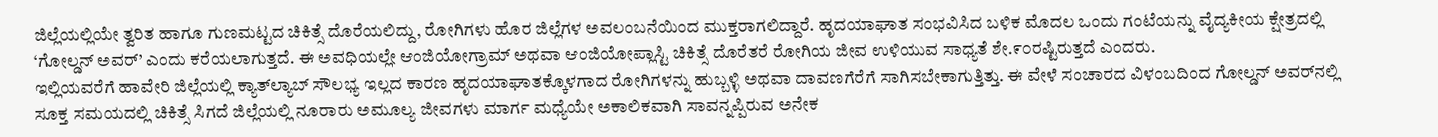ಜಿಲ್ಲೆಯಲ್ಲಿಯೇ ತ್ವರಿತ ಹಾಗೂ ಗುಣಮಟ್ಟದ ಚಿಕಿತ್ಸೆ ದೊರೆಯಲಿದ್ದು, ರೋಗಿಗಳು ಹೊರ ಜಿಲ್ಲೆಗಳ ಅವಲಂಬನೆಯಿಂದ ಮುಕ್ತರಾಗಲಿದ್ದಾರೆ. ಹೃದಯಾಘಾತ ಸಂಭವಿಸಿದ ಬಳಿಕ ಮೊದಲ ಒಂದು ಗಂಟೆಯನ್ನು ವೈದ್ಯಕೀಯ ಕ್ಷೇತ್ರದಲ್ಲಿ ‘ಗೋಲ್ಡನ್ ಅವರ್’ ಎಂದು ಕರೆಯಲಾಗುತ್ತದೆ. ಈ ಅವಧಿಯಲ್ಲೇ ಆಂಜಿಯೋಗ್ರಾಮ್ ಅಥವಾ ಆಂಜಿಯೋಪ್ಲಾಸ್ಟಿ ಚಿಕಿತ್ಸೆ ದೊರೆತರೆ ರೋಗಿಯ ಜೀವ ಉಳಿಯುವ ಸಾಧ್ಯತೆ ಶೇ.೯೦ರಷ್ಟಿರುತ್ತದೆ ಎಂದರು.
ಇಲ್ಲಿಯವರೆಗೆ ಹಾವೇರಿ ಜಿಲ್ಲೆಯಲ್ಲಿ ಕ್ಯಾತ್‌ಲ್ಯಾಬ್ ಸೌಲಭ್ಯ ಇಲ್ಲದ ಕಾರಣ ಹೃದಯಾಘಾತಕ್ಕೊಳಗಾದ ರೋಗಿಗಳನ್ನು ಹುಬ್ಬಳ್ಳಿ ಅಥವಾ ದಾವಣಗೆರೆಗೆ ಸಾಗಿಸಬೇಕಾಗುತ್ತಿತ್ತು. ಈ ವೇಳೆ ಸಂಚಾರದ ವಿಳಂಬದಿಂದ ಗೋಲ್ಡನ್ ಅವರ್‌ನಲ್ಲಿ ಸೂಕ್ತ ಸಮಯದಲ್ಲಿ ಚಿಕಿತ್ಸೆ ಸಿಗದೆ ಜಿಲ್ಲೆಯಲ್ಲಿ ನೂರಾರು ಅಮೂಲ್ಯ ಜೀವಗಳು ಮಾರ್ಗ ಮಧ್ಯೆಯೇ ಅಕಾಲಿಕವಾಗಿ ಸಾವನ್ನಪ್ಪಿರುವ ಅನೇಕ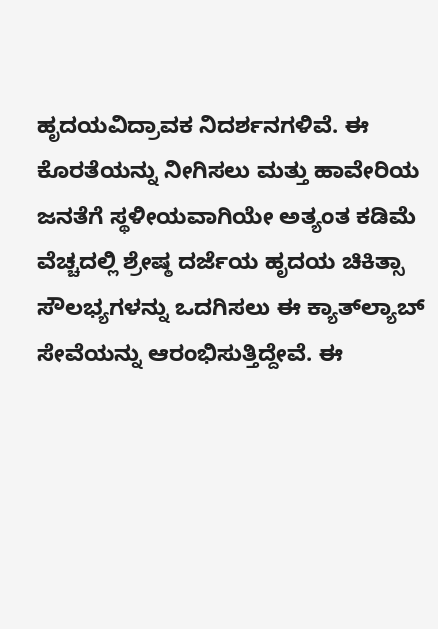ಹೃದಯವಿದ್ರಾವಕ ನಿದರ್ಶನಗಳಿವೆ. ಈ ಕೊರತೆಯನ್ನು ನೀಗಿಸಲು ಮತ್ತು ಹಾವೇರಿಯ ಜನತೆಗೆ ಸ್ಥಳೀಯವಾಗಿಯೇ ಅತ್ಯಂತ ಕಡಿಮೆ ವೆಚ್ಚದಲ್ಲಿ ಶ್ರೇಷ್ಠ ದರ್ಜೆಯ ಹೃದಯ ಚಿಕಿತ್ಸಾ ಸೌಲಭ್ಯಗಳನ್ನು ಒದಗಿಸಲು ಈ ಕ್ಯಾತ್‌ಲ್ಯಾಬ್ ಸೇವೆಯನ್ನು ಆರಂಭಿಸುತ್ತಿದ್ದೇವೆ. ಈ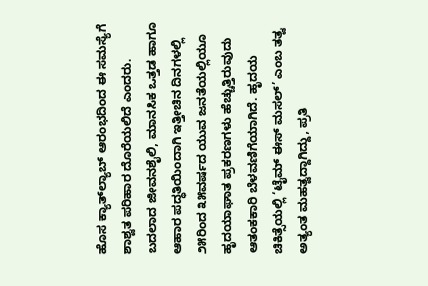ಹೊಸ ಕ್ಯಾತ್‌ಲ್ಯಾಬ್ ಆರಂಭದಿಂದ ಈ ಸಮಸ್ಯೆಗೆ ಶಾಶ್ವತ ಪರಿಹಾರ ದೊರೆಯಲಿದೆ ಎಂದರು.
ಬದಲಾದ ಜೀವನಶೈಲಿ, ಮಾನಸಿಕ ಒತ್ತಡ ಹಾಗೂ ಆಹಾರ ಪದ್ಧತಿಯಿಂದಾಗಿ ಇತ್ತೀಚಿನ ದಿನಗಳಲ್ಲಿ ೨೫ರಿಂದ ೩೫ವರ್ಷದ ಯುವ ಜನತೆಯಲ್ಲಿಯೂ ಹೃದಯಾಘಾತ ಪ್ರಕರಣಗಳು ಹೆಚ್ಚುತ್ತಿರುವುದು ಆತಂಕಕಾರಿ ಬೆಳವಣಿಗೆಯಾಗಿದೆ. ಹೃದಯ ಚಿಕಿತ್ಸೆಯಲ್ಲಿ ‘ಟೈಮ್ ಈಸ್ ಮಸಲ್’ ಎಂಬ ತತ್ವ ಅತ್ಯಂತ ಮಹತ್ವದ್ದಾಗಿದ್ದು, ಪ್ರತಿ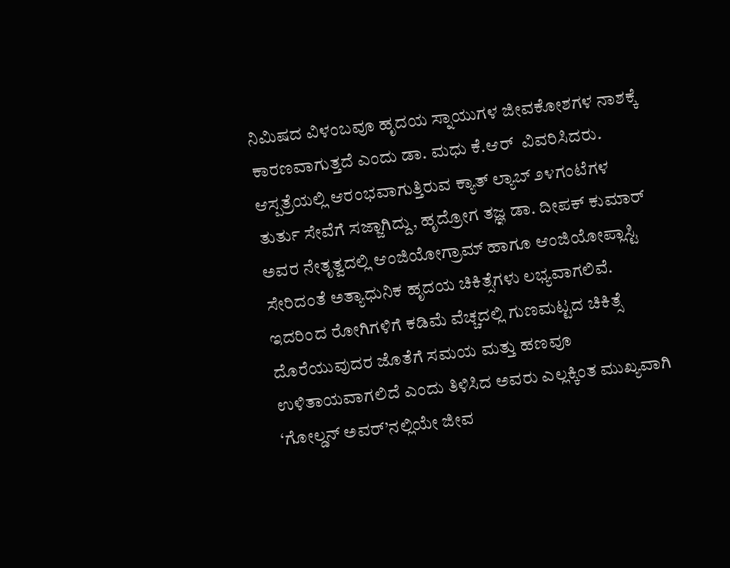ನಿಮಿಷದ ವಿಳಂಬವೂ ಹೃದಯ ಸ್ನಾಯುಗಳ ಜೀವಕೋಶಗಳ ನಾಶಕ್ಕೆ ಕಾರಣವಾಗುತ್ತದೆ ಎಂದು ಡಾ. ಮಧು ಕೆ.ಆರ್  ವಿವರಿಸಿದರು.
ಆಸ್ಪತ್ರೆಯಲ್ಲಿ ಆರಂಭವಾಗುತ್ತಿರುವ ಕ್ಯಾತ್ ಲ್ಯಾಬ್ ೨೪ಗಂಟೆಗಳ ತುರ್ತು ಸೇವೆಗೆ ಸಜ್ಜಾಗಿದ್ದು, ಹೃದ್ರೋಗ ತಜ್ಞ ಡಾ. ದೀಪಕ್ ಕುಮಾರ್ ಅವರ ನೇತೃತ್ವದಲ್ಲಿ ಆಂಜಿಯೋಗ್ರಾಮ್ ಹಾಗೂ ಆಂಜಿಯೋಪ್ಲಾಸ್ಟಿ ಸೇರಿದಂತೆ ಅತ್ಯಾಧುನಿಕ ಹೃದಯ ಚಿಕಿತ್ಸೆಗಳು ಲಭ್ಯವಾಗಲಿವೆ. ಇದರಿಂದ ರೋಗಿಗಳಿಗೆ ಕಡಿಮೆ ವೆಚ್ಚದಲ್ಲಿ ಗುಣಮಟ್ಟದ ಚಿಕಿತ್ಸೆ ದೊರೆಯುವುದರ ಜೊತೆಗೆ ಸಮಯ ಮತ್ತು ಹಣವೂ ಉಳಿತಾಯವಾಗಲಿದೆ ಎಂದು ತಿಳಿಸಿದ ಅವರು ಎಲ್ಲಕ್ಕಿಂತ ಮುಖ್ಯವಾಗಿ ‘ಗೋಲ್ಡನ್ ಅವರ್’ನಲ್ಲಿಯೇ ಜೀವ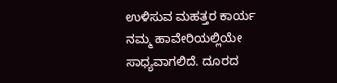ಉಳಿಸುವ ಮಹತ್ತರ ಕಾರ್ಯ ನಮ್ಮ ಹಾವೇರಿಯಲ್ಲಿಯೇ ಸಾಧ್ಯವಾಗಲಿದೆ. ದೂರದ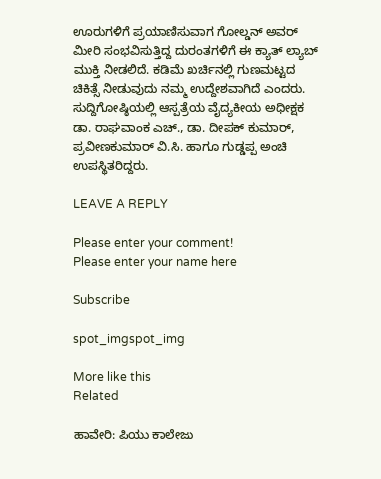ಊರುಗಳಿಗೆ ಪ್ರಯಾಣಿಸುವಾಗ ಗೋಲ್ಡನ್ ಅವರ್ ಮೀರಿ ಸಂಭವಿಸುತ್ತಿದ್ದ ದುರಂತಗಳಿಗೆ ಈ ಕ್ಯಾತ್ ಲ್ಯಾಬ್ ಮುಕ್ತಿ ನೀಡಲಿದೆ. ಕಡಿಮೆ ಖರ್ಚಿನಲ್ಲಿ ಗುಣಮಟ್ಟದ ಚಿಕಿತ್ಸೆ ನೀಡುವುದು ನಮ್ಮ ಉದ್ದೇಶವಾಗಿದೆ ಎಂದರು.
ಸುದ್ದಿಗೋಷ್ಠಿಯಲ್ಲಿ ಆಸ್ಪತ್ರೆಯ ವೈದ್ಯಕೀಯ ಅಧೀಕ್ಷಕ ಡಾ. ರಾಘವಾಂಕ ಎಚ್., ಡಾ. ದೀಪಕ್ ಕುಮಾರ್, ಪ್ರವೀಣಕುಮಾರ್ ವಿ.ಸಿ. ಹಾಗೂ ಗುಡ್ಡಪ್ಪ ಅಂಚಿ ಉಪಸ್ಥಿತರಿದ್ದರು.

LEAVE A REPLY

Please enter your comment!
Please enter your name here

Subscribe

spot_imgspot_img

More like this
Related

ಹಾವೇರಿ: ಪಿಯು ಕಾಲೇಜು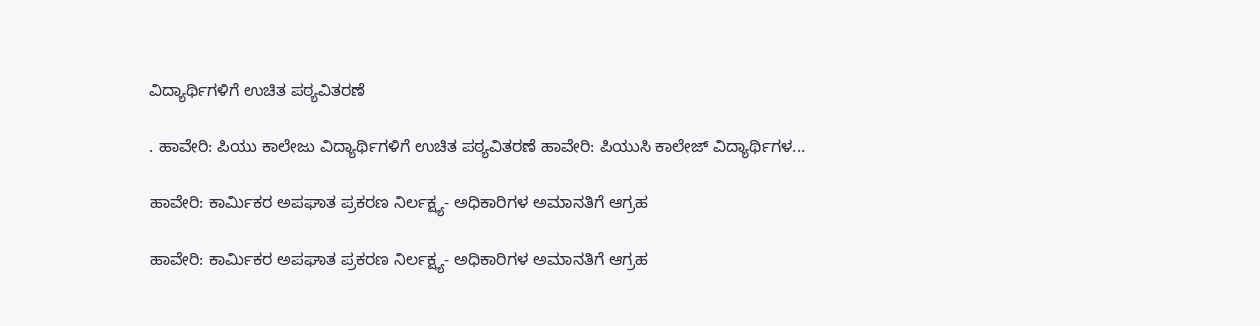ವಿದ್ಯಾರ್ಥಿಗಳಿಗೆ ಉಚಿತ ಪಠ್ಯವಿತರಣೆ

. ಹಾವೇರಿ: ಪಿಯು ಕಾಲೇಜು ವಿದ್ಯಾರ್ಥಿಗಳಿಗೆ ಉಚಿತ ಪಠ್ಯವಿತರಣೆ ಹಾವೇರಿ: ಪಿಯುಸಿ ಕಾಲೇಜ್ ವಿದ್ಯಾರ್ಥಿಗಳ...

ಹಾವೇರಿ: ಕಾರ್ಮಿಕರ ಅಪಘಾತ ಪ್ರಕರಣ ನಿರ್ಲಕ್ಷ್ಯ- ಅಧಿಕಾರಿಗಳ ಅಮಾನತಿಗೆ ಆಗ್ರಹ

ಹಾವೇರಿ: ಕಾರ್ಮಿಕರ ಅಪಘಾತ ಪ್ರಕರಣ ನಿರ್ಲಕ್ಷ್ಯ- ಅಧಿಕಾರಿಗಳ ಅಮಾನತಿಗೆ ಆಗ್ರಹ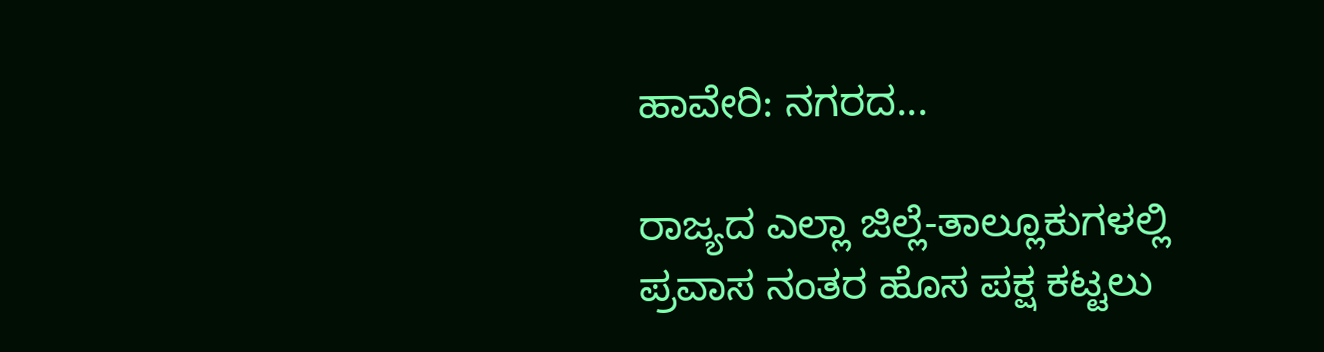ಹಾವೇರಿ: ನಗರದ...

ರಾಜ್ಯದ ಎಲ್ಲಾ ಜಿಲ್ಲೆ-ತಾಲ್ಲೂಕುಗಳಲ್ಲಿ ಪ್ರವಾಸ ನಂತರ ಹೊಸ ಪಕ್ಷ ಕಟ್ಟಲು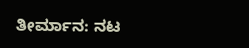ತೀರ್ಮಾನ: ನಟ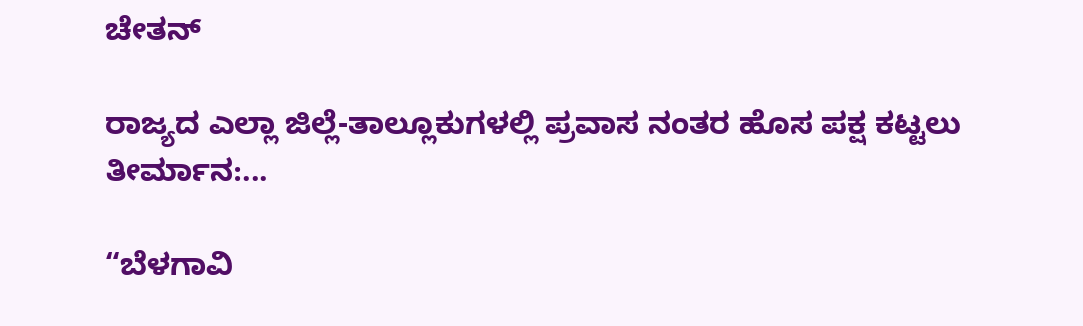ಚೇತನ್

ರಾಜ್ಯದ ಎಲ್ಲಾ ಜಿಲ್ಲೆ-ತಾಲ್ಲೂಕುಗಳಲ್ಲಿ ಪ್ರವಾಸ ನಂತರ ಹೊಸ ಪಕ್ಷ ಕಟ್ಟಲು ತೀರ್ಮಾನ:...

“ಬೆಳಗಾವಿ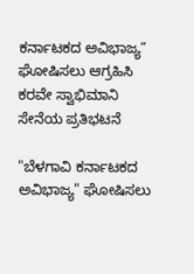ಕರ್ನಾಟಕದ ಅವಿಭಾಜ್ಯ” ಘೋಷಿಸಲು ಆಗ್ರಹಿಸಿ ಕರವೇ ಸ್ವಾಭಿಮಾನಿ ಸೇನೆಯ ಪ್ರತಿಭಟನೆ

"ಬೆಳಗಾವಿ ಕರ್ನಾಟಕದ ಅವಿಭಾಜ್ಯ" ಘೋಷಿಸಲು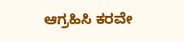ಆಗ್ರಹಿಸಿ ಕರವೇ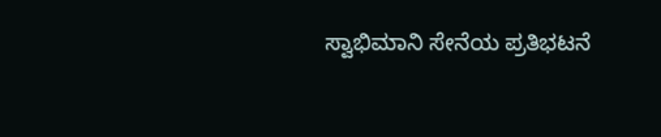ಸ್ವಾಭಿಮಾನಿ ಸೇನೆಯ ಪ್ರತಿಭಟನೆ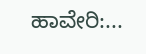ಹಾವೇರಿ:...